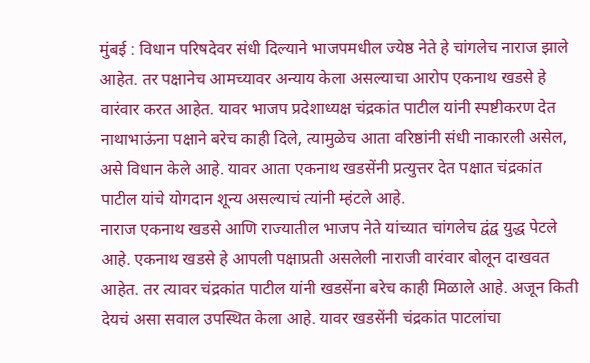मुंबई : विधान परिषदेवर संधी दिल्याने भाजपमधील ज्येष्ठ नेते हे चांगलेच नाराज झाले आहेत. तर पक्षानेच आमच्यावर अन्याय केला असल्याचा आरोप एकनाथ खडसे हे वारंवार करत आहेत. यावर भाजप प्रदेशाध्यक्ष चंद्रकांत पाटील यांनी स्पष्टीकरण देत नाथाभाऊंना पक्षाने बरेच काही दिले, त्यामुळेच आता वरिष्ठांनी संधी नाकारली असेल, असे विधान केले आहे. यावर आता एकनाथ खडसेंनी प्रत्युत्तर देत पक्षात चंद्रकांत पाटील यांचे योगदान शून्य असल्याचं त्यांनी म्हंटले आहे.
नाराज एकनाथ खडसे आणि राज्यातील भाजप नेते यांच्यात चांगलेच द्वंद्व युद्ध पेटले आहे. एकनाथ खडसे हे आपली पक्षाप्रती असलेली नाराजी वारंवार बोलून दाखवत आहेत. तर त्यावर चंद्रकांत पाटील यांनी खडसेंना बरेच काही मिळाले आहे. अजून किती देयचं असा सवाल उपस्थित केला आहे. यावर खडसेंनी चंद्रकांत पाटलांचा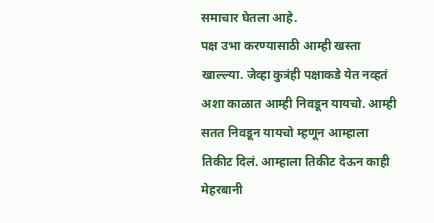समाचार घेतला आहे.
पक्ष उभा करण्यासाठी आम्ही खस्ता खाल्ल्या. जेव्हा कुत्रंही पक्षाकडे येत नव्हतं अशा काळात आम्ही निवडून यायचो. आम्ही सतत निवडून यायचो म्हणून आम्हाला तिकीट दिलं. आम्हाला तिकीट देऊन काही मेहरबानी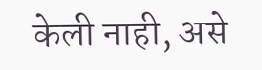केली नाही, असे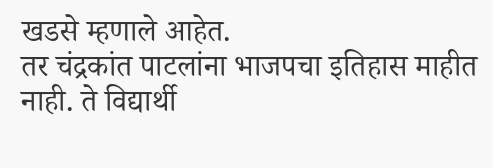खडसे म्हणाले आहेत.
तर चंद्रकांत पाटलांना भाजपचा इतिहास माहीत नाही. ते विद्यार्थी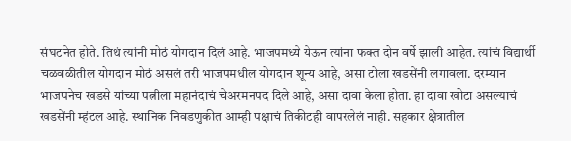संघटनेत होते. तिथं त्यांनी मोठं योगदान दिलं आहे. भाजपमध्ये येऊन त्यांना फक्त दोन वर्षे झाली आहेत. त्यांचं विद्यार्थी चळवळीतील योगदान मोठं असलं तरी भाजपमधील योगदान शून्य आहे, असा टोला खडसेंनी लगावला. दरम्यान भाजपनेच खडसे यांच्या पत्नीला महानंदाचं चेअरमनपद दिले आहे, असा दावा केला होता. हा दावा खोटा असल्याचं खडसेंनी म्हंटल आहे. स्थानिक निवडणुकीत आम्ही पक्षाचं तिकीटही वापरलेलं नाही. सहकार क्षेत्रातील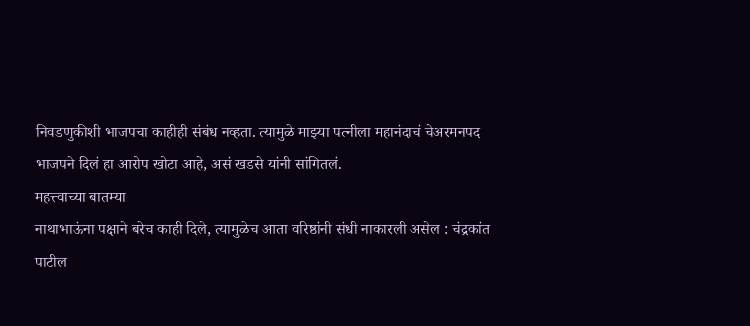निवडणुकीशी भाजपचा काहीही संबंध नव्हता. त्यामुळे माझ्या पत्नीला महानंदाचं चेअरमनपद भाजपने दिलं हा आरोप खोटा आहे, असं खडसे यांनी सांगितलं.
महत्त्वाच्या बातम्या
नाथाभाऊंना पक्षाने बरेच काही दिले, त्यामुळेच आता वरिष्ठांनी संधी नाकारली असेल : चंद्रकांत पाटील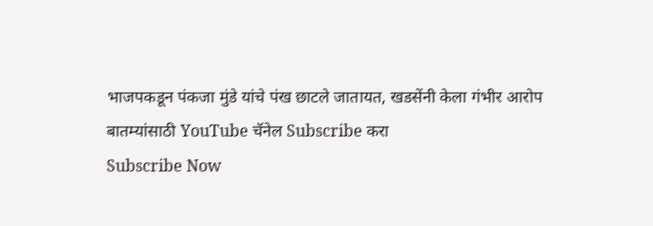भाजपकडून पंकजा मुंडे यांचे पंख छाटले जातायत, खडसेंनी केला गंभीर आरोप
बातम्यांसाठी YouTube चॅनेल Subscribe करा
Subscribe Now